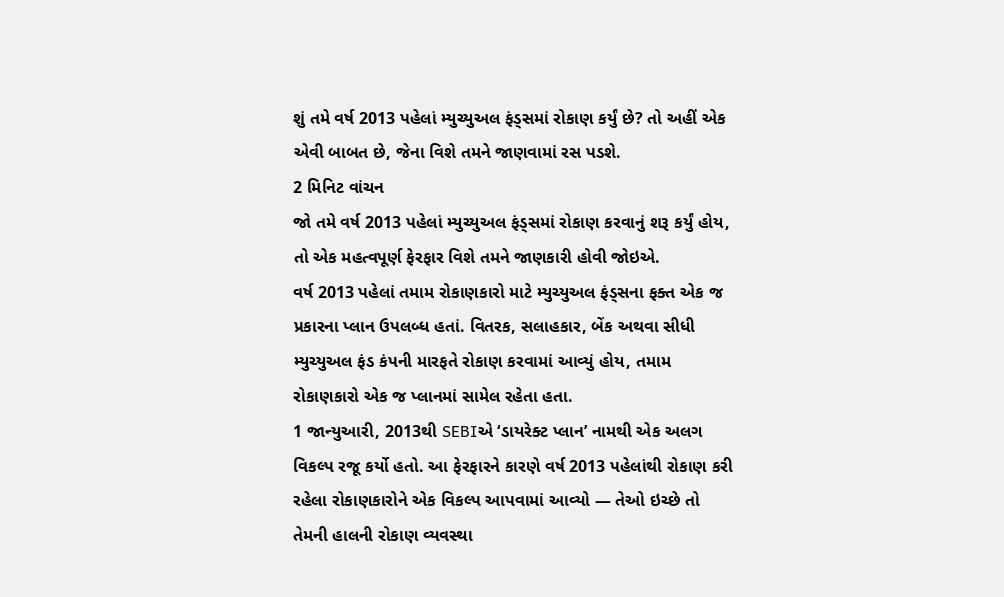શું તમે વર્ષ 2013 પહેલાં મ્યુચ્યુઅલ ફંડ્સમાં રોકાણ કર્યું છે? તો અહીં એક એવી બાબત છે, જેના વિશે તમને જાણવામાં રસ પડશે.
2 મિનિટ વાંચન
જો તમે વર્ષ 2013 પહેલાં મ્યુચ્યુઅલ ફંડ્સમાં રોકાણ કરવાનું શરૂ કર્યું હોય, તો એક મહત્વપૂર્ણ ફેરફાર વિશે તમને જાણકારી હોવી જોઇએ.
વર્ષ 2013 પહેલાં તમામ રોકાણકારો માટે મ્યુચ્યુઅલ ફંડ્સના ફક્ત એક જ પ્રકારના પ્લાન ઉપલબ્ધ હતાં. વિતરક, સલાહકાર, બેંક અથવા સીધી મ્યુચ્યુઅલ ફંડ કંપની મારફતે રોકાણ કરવામાં આવ્યું હોય, તમામ રોકાણકારો એક જ પ્લાનમાં સામેલ રહેતા હતા.
1 જાન્યુઆરી, 2013થી SEBIએ ‘ડાયરેક્ટ પ્લાન’ નામથી એક અલગ વિકલ્પ રજૂ કર્યો હતો. આ ફેરફારને કારણે વર્ષ 2013 પહેલાંથી રોકાણ કરી રહેલા રોકાણકારોને એક વિકલ્પ આપવામાં આવ્યો — તેઓ ઇચ્છે તો તેમની હાલની રોકાણ વ્યવસ્થા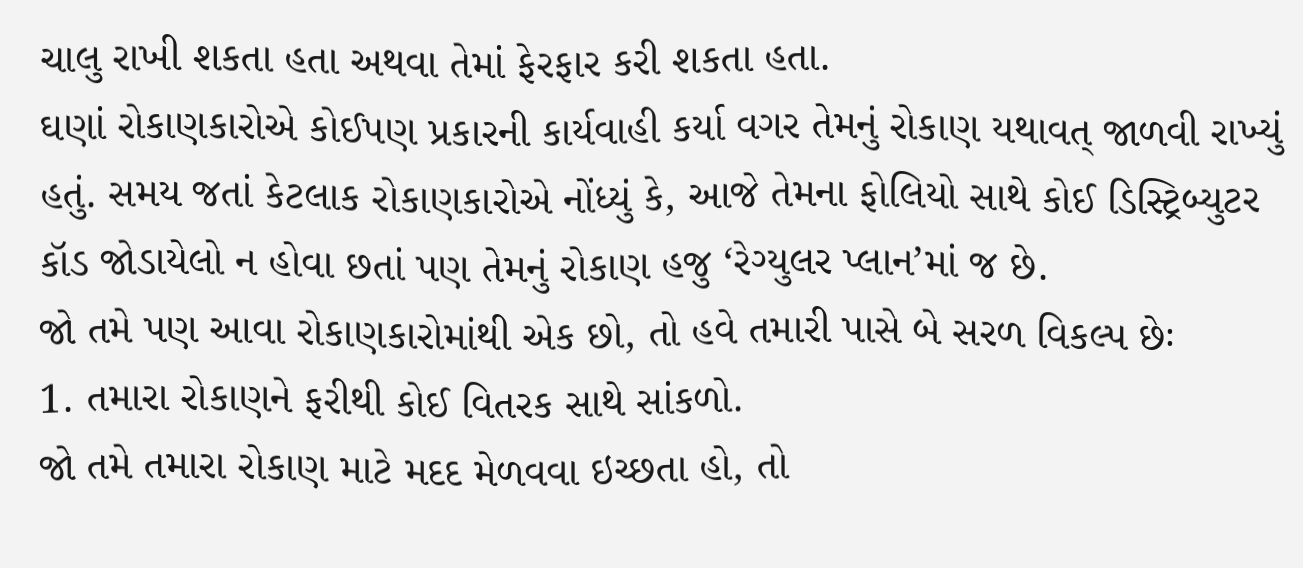ચાલુ રાખી શકતા હતા અથવા તેમાં ફેરફાર કરી શકતા હતા.
ઘણાં રોકાણકારોએ કોઈપણ પ્રકારની કાર્યવાહી કર્યા વગર તેમનું રોકાણ યથાવત્ જાળવી રાખ્યું હતું. સમય જતાં કેટલાક રોકાણકારોએ નોંધ્યું કે, આજે તેમના ફોલિયો સાથે કોઈ ડિસ્ટ્રિબ્યુટર કૉડ જોડાયેલો ન હોવા છતાં પણ તેમનું રોકાણ હજુ ‘રેગ્યુલર પ્લાન’માં જ છે.
જો તમે પણ આવા રોકાણકારોમાંથી એક છો, તો હવે તમારી પાસે બે સરળ વિકલ્પ છેઃ
1. તમારા રોકાણને ફરીથી કોઈ વિતરક સાથે સાંકળો.
જો તમે તમારા રોકાણ માટે મદદ મેળવવા ઇચ્છતા હો, તો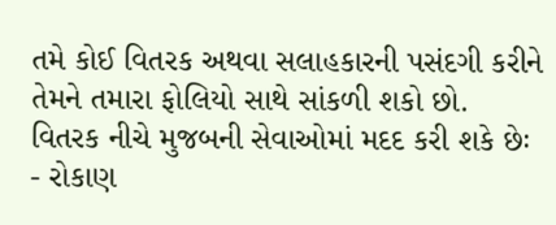તમે કોઈ વિતરક અથવા સલાહકારની પસંદગી કરીને તેમને તમારા ફોલિયો સાથે સાંકળી શકો છો.
વિતરક નીચે મુજબની સેવાઓમાં મદદ કરી શકે છેઃ
- રોકાણ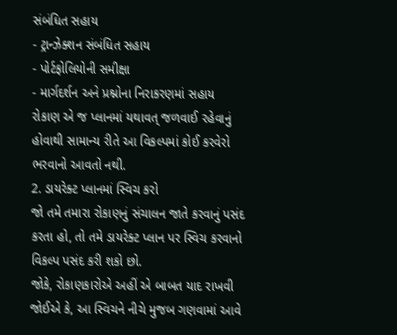સંબંધિત સહાય
- ટ્રાન્ઝેક્શન સંબંધિત સહાય
- પોર્ટફોલિયોની સમીક્ષા
- માર્ગદર્શન અને પ્રશ્નોના નિરાકરણમાં સહાય
રોકાણ એ જ પ્લાનમાં યથાવત્ જળવાઈ રહેવાનું હોવાથી સામાન્ય રીતે આ વિકલ્પમાં કોઈ કરવેરો ભરવાનો આવતો નથી.
2. ડાયરેક્ટ પ્લાનમાં સ્વિચ કરો
જો તમે તમારા રોકાણનું સંચાલન જાતે કરવાનું પસંદ કરતા હો, તો તમે ડાયરેક્ટ પ્લાન પર સ્વિચ કરવાનો વિકલ્પ પસંદ કરી શકો છો.
જોકે, રોકાણકારોએ અહીં એ બાબત યાદ રાખવી જોઈએ કે, આ સ્વિચને નીચે મુજબ ગણવામાં આવે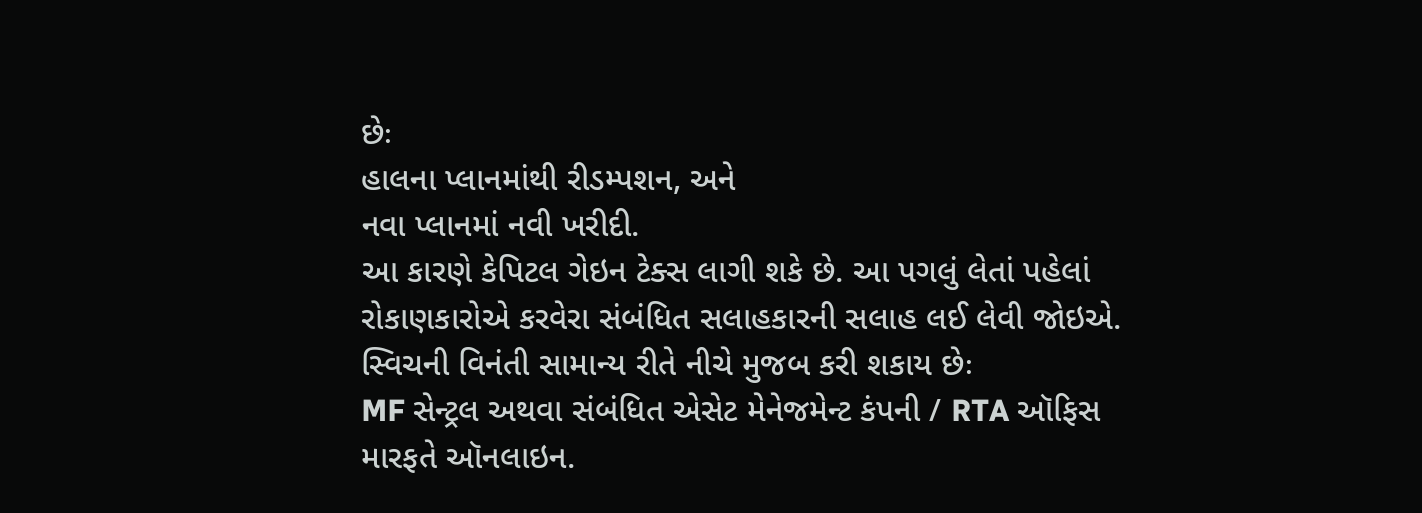છેઃ
હાલના પ્લાનમાંથી રીડમ્પશન, અને
નવા પ્લાનમાં નવી ખરીદી.
આ કારણે કેપિટલ ગેઇન ટેક્સ લાગી શકે છે. આ પગલું લેતાં પહેલાં રોકાણકારોએ કરવેરા સંબંધિત સલાહકારની સલાહ લઈ લેવી જોઇએ.
સ્વિચની વિનંતી સામાન્ય રીતે નીચે મુજબ કરી શકાય છેઃ
MF સેન્ટ્રલ અથવા સંબંધિત એસેટ મેનેજમેન્ટ કંપની / RTA ઑફિસ મારફતે ઑનલાઇન.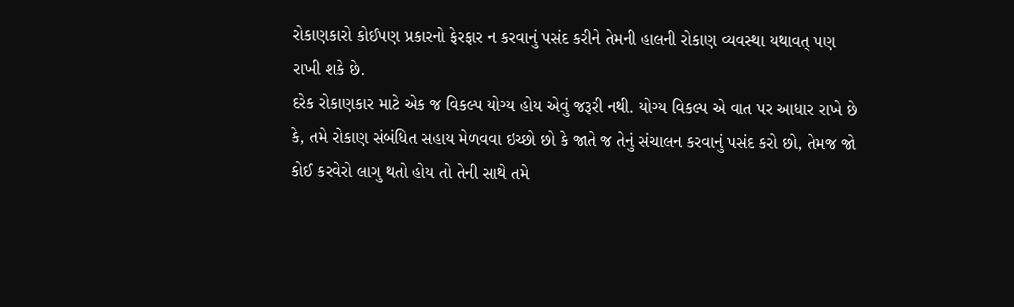રોકાણકારો કોઈપણ પ્રકારનો ફેરફાર ન કરવાનું પસંદ કરીને તેમની હાલની રોકાણ વ્યવસ્થા યથાવત્ પણ રાખી શકે છે.
દરેક રોકાણકાર માટે એક જ વિકલ્પ યોગ્ય હોય એવું જરૂરી નથી. યોગ્ય વિકલ્પ એ વાત પર આધાર રાખે છે કે, તમે રોકાણ સંબંધિત સહાય મેળવવા ઇચ્છો છો કે જાતે જ તેનું સંચાલન કરવાનું પસંદ કરો છો, તેમજ જો કોઈ કરવેરો લાગુ થતો હોય તો તેની સાથે તમે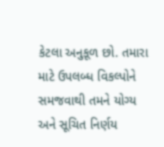કેટલા અનુકૂળ છો. તમારા માટે ઉપલબ્ધ વિકલ્પોને સમજવાથી તમને યોગ્ય અને સૂચિત નિર્ણય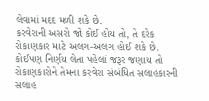લેવામાં મદદ મળી શકે છે.
કરવેરાની અસરો જો કોઈ હોય તો, તે દરેક રોકાણકાર માટે અલગ-અલગ હોઈ શકે છે. કોઈપણ નિર્ણય લેતા પહેલાં જરૂર જણાય તો રોકાણકારોને તેમના કરવેરા સંબંધિત સલાહકારની સલાહ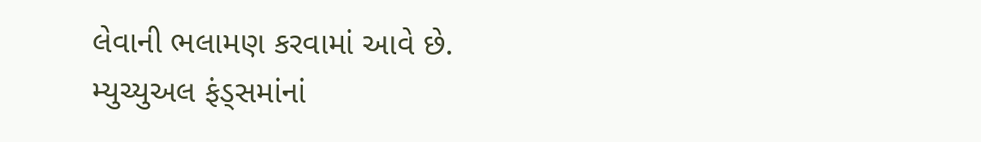લેવાની ભલામણ કરવામાં આવે છે.
મ્યુચ્યુઅલ ફંડ્સમાંનાં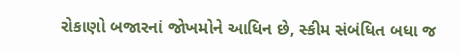રોકાણો બજારનાં જોખમોને આધિન છે, સ્કીમ સંબંધિત બધા જ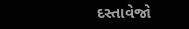દસ્તાવેજો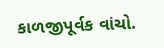કાળજીપૂર્વક વાંચો.